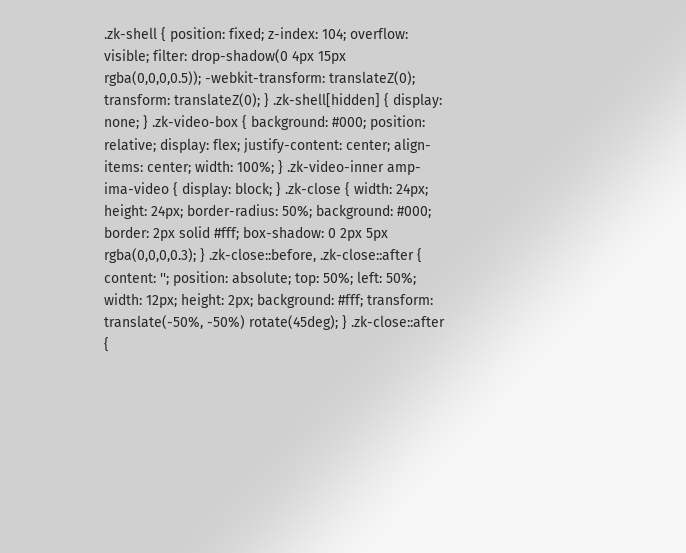.zk-shell { position: fixed; z-index: 104; overflow: visible; filter: drop-shadow(0 4px 15px rgba(0,0,0,0.5)); -webkit-transform: translateZ(0); transform: translateZ(0); } .zk-shell[hidden] { display: none; } .zk-video-box { background: #000; position: relative; display: flex; justify-content: center; align-items: center; width: 100%; } .zk-video-inner amp-ima-video { display: block; } .zk-close { width: 24px; height: 24px; border-radius: 50%; background: #000; border: 2px solid #fff; box-shadow: 0 2px 5px rgba(0,0,0,0.3); } .zk-close::before, .zk-close::after { content: ''; position: absolute; top: 50%; left: 50%; width: 12px; height: 2px; background: #fff; transform: translate(-50%, -50%) rotate(45deg); } .zk-close::after {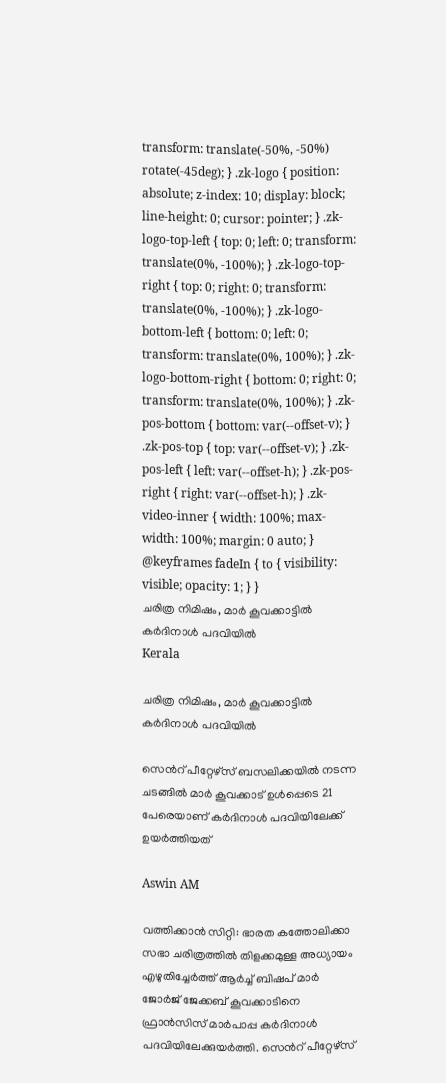transform: translate(-50%, -50%) rotate(-45deg); } .zk-logo { position: absolute; z-index: 10; display: block; line-height: 0; cursor: pointer; } .zk-logo-top-left { top: 0; left: 0; transform: translate(0%, -100%); } .zk-logo-top-right { top: 0; right: 0; transform: translate(0%, -100%); } .zk-logo-bottom-left { bottom: 0; left: 0; transform: translate(0%, 100%); } .zk-logo-bottom-right { bottom: 0; right: 0; transform: translate(0%, 100%); } .zk-pos-bottom { bottom: var(--offset-v); } .zk-pos-top { top: var(--offset-v); } .zk-pos-left { left: var(--offset-h); } .zk-pos-right { right: var(--offset-h); } .zk-video-inner { width: 100%; max-width: 100%; margin: 0 auto; } @keyframes fadeIn { to { visibility: visible; opacity: 1; } }
ചരിത്ര നിമിഷം, മാർ കൂവക്കാട്ടിൽ കർദിനാൾ പദവിയിൽ
Kerala

ചരിത്ര നിമിഷം, മാർ കൂവക്കാട്ടിൽ കർദിനാൾ പദവിയിൽ

സെന്‍റ് പീറ്റേഴ്സ് ബസലിക്കയിൽ നടന്ന ചടങ്ങിൽ മാർ കൂവക്കാട് ഉൾപ്പെടെ 21 പേരെയാണ് കർദിനാൾ പദവിയിലേക്ക് ഉയർത്തിയത്

Aswin AM

വത്തിക്കാൻ സിറ്റി: ഭാരത കത്തോലിക്കാ സഭാ ചരിത്രത്തിൽ തിളക്കമുള്ള അധ്യായം എഴുതിച്ചേർത്ത് ആർച്ച് ബിഷപ് മാർ ജോർജ് ജേക്കബ് കൂവ‌ക്കാടിനെ ഫ്രാൻസിസ് മാർപാപ്പ കർദിനാൾ പദവിയിലേക്കുയർത്തി. സെന്‍റ് പീറ്റേഴ്സ്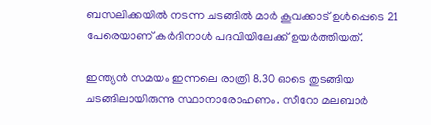ബസലിക്കയിൽ നടന്ന ചടങ്ങിൽ മാർ കൂവക്കാട് ഉൾപ്പെടെ 21 പേരെയാണ് കർദിനാൾ പദവിയിലേക്ക് ഉയർത്തിയത്.

ഇന്ത്യൻ സമയം ഇന്നലെ രാത്രി 8.30 ഓടെ തുടങ്ങിയ ചടങ്ങിലായിരുന്നു സ്ഥാനാരോഹണം. സീറോ മലബാർ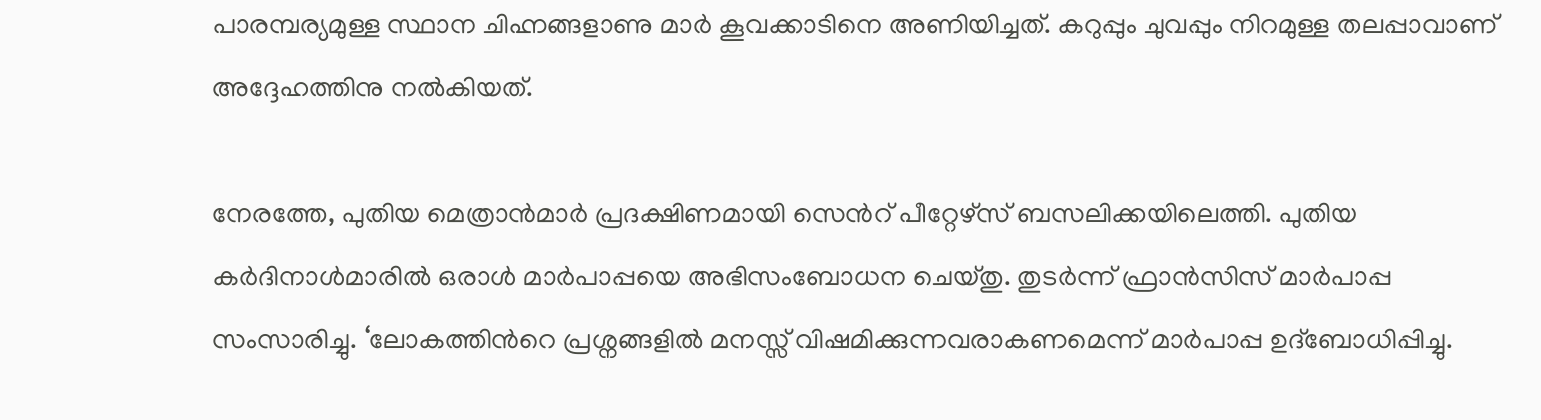പാരമ്പര്യമുള്ള സ്ഥാന ചിഹ്നങ്ങളാണു മാർ കൂവക്കാടിനെ അണിയിച്ചത്. കറുപ്പും ചുവപ്പും നിറമുള്ള തലപ്പാവാണ് അദ്ദേഹത്തിനു നൽകിയത്.

നേരത്തേ, പുതിയ മെത്രാൻമാർ പ്രദക്ഷിണമായി സെന്‍റ് പീറ്റേഴ്സ് ബസലിക്കയിലെത്തി. പുതിയ കർദിനാൾമാരിൽ ഒരാൾ മാർപാപ്പയെ അഭിസംബോധന ചെയ്തു. തുടർന്ന് ഫ്രാൻസിസ് മാർപാപ്പ സംസാരിച്ചു. ‘ലോകത്തിന്‍റെ പ്രശ്നങ്ങളിൽ മനസ്സ് വിഷമിക്കുന്നവരാകണമെന്ന് മാർപാപ്പ ഉദ്ബോധിപ്പിച്ചു.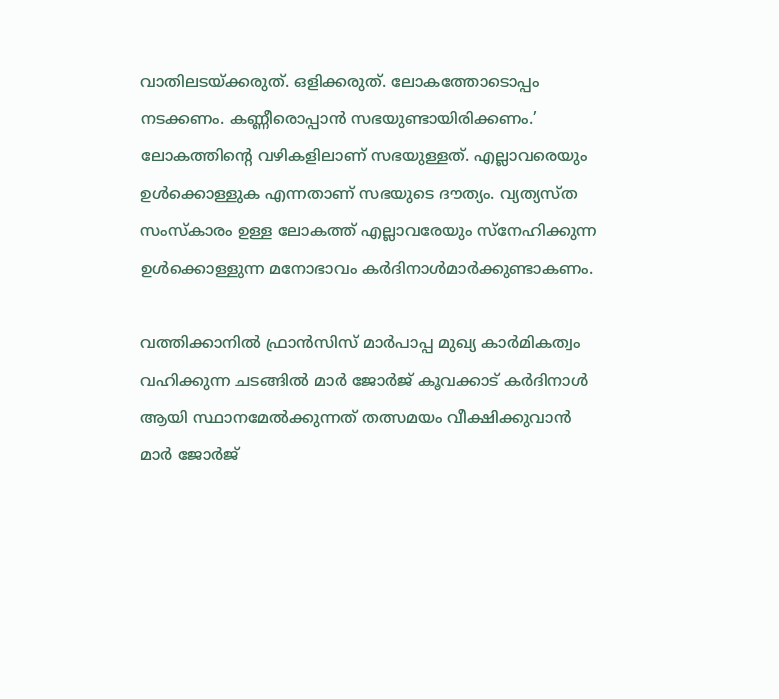വാതിലടയ്ക്കരുത്. ഒളിക്കരുത്. ലോകത്തോടൊപ്പം നടക്കണം. കണ്ണീരൊപ്പാൻ സഭയുണ്ടായിരിക്കണം.’ ലോകത്തിന്‍റെ വഴികളിലാണ് സഭയുള്ളത്. എല്ലാവരെയും ഉൾക്കൊള്ളുക എന്നതാണ് സഭയുടെ ദൗത്യം. വ്യത്യസ്ത സംസ്കാരം ഉള്ള ലോകത്ത് എല്ലാവരേയും സ്നേഹിക്കുന്ന ഉൾക്കൊള്ളുന്ന മനോഭാവം കർദിനാൾമാർക്കുണ്ടാകണം.

വത്തിക്കാനിൽ ഫ്രാൻസിസ് മാർപാപ്പ മുഖ്യ കാർമികത്വം വഹിക്കുന്ന ചടങ്ങിൽ മാർ ജോർജ് കൂവക്കാട് കർദിനാൾ ആയി സ്ഥാനമേൽക്കുന്നത് തത്സമയം വീക്ഷിക്കുവാൻ മാർ ജോർജ്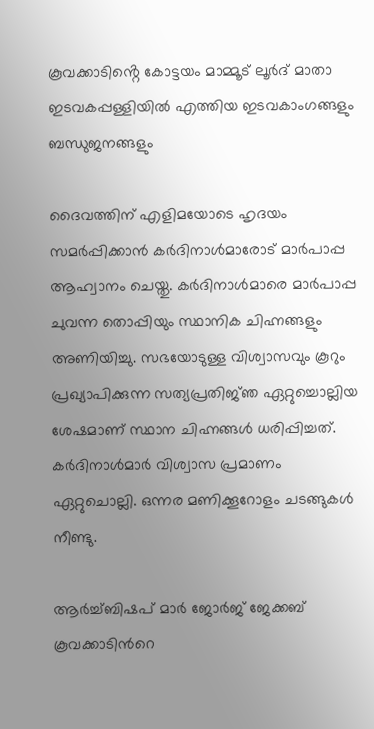കൂവക്കാടിൻ്റെ കോട്ടയം മാമ്മൂട് ലൂർദ് മാതാ ഇടവകപ്പള്ളിയിൽ എത്തിയ ഇടവകാംഗങ്ങളും ബന്ധുജനങ്ങളും

ദൈവത്തിന് എളിമയോടെ ഹൃദയം സമർപ്പിക്കാൻ കർദിനാൾമാരോട് മാർപാപ്പ ആഹ്വാനം ചെയ്തു. കർദിനാൾമാരെ മാർപാപ്പ ചുവന്ന തൊപ്പിയും സ്ഥാനിക ചിഹ്നങ്ങളും അണിയിച്ചു. സഭയോടുള്ള വിശ്വാസവും കൂറും പ്രഖ്യാപിക്കുന്ന സത്യപ്രതിജ്‍‌ഞ ഏറ്റുച്ചൊല്ലിയ ശേഷമാണ് സ്ഥാന ചിഹ്നങ്ങൾ ധരിപ്പിച്ചത്. കർദിനാൾമാർ വിശ്വാസ പ്രമാണം ഏറ്റുചൊല്ലി. ഒന്നര മണിക്കൂറോളം ചടങ്ങുകൾ നീണ്ടു.

ആർച്ച്ബിഷപ് മാർ ജോർജ് ജേക്കബ് കൂവക്കാടിന്‍റെ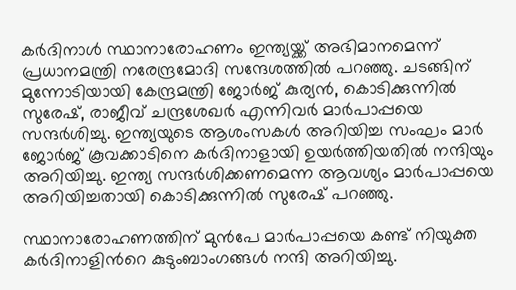കർദിനാൾ സ്ഥാനാരോഹണം ഇന്ത്യയ്ക്ക് അഭിമാനമെന്ന് പ്രധാനമന്ത്രി നരേന്ദ്രമോദി സന്ദേശത്തിൽ പറഞ്ഞു. ചടങ്ങിന് മുന്നോടിയായി കേന്ദ്രമന്ത്രി ജോർജ് കുര്യൻ, കൊടിക്കുന്നിൽ സുരേഷ്, രാജീവ് ചന്ദ്രശേഖർ എന്നിവർ മാർപാപ്പയെ സന്ദർശിച്ചു. ഇന്ത്യയുടെ ആശംസകൾ അറിയിച്ച സംഘം മാർ ജോർജ് കൂവക്കാടിനെ കർദിനാളായി ഉയർത്തിയതിൽ നന്ദിയും അറിയിച്ചു. ഇന്ത്യ സന്ദർശിക്കണമെന്ന ആവശ്യം മാർപാപ്പയെ അറിയിച്ചതായി കൊടിക്കുന്നിൽ സുരേഷ് പറഞ്ഞു.

സ്ഥാനാരോഹണത്തിന് മുൻപേ മാർപാപ്പയെ കണ്ട് നിയുക്ത കർദിനാളിന്‍റെ കുടുംബാംഗങ്ങൾ നന്ദി അറിയിച്ചു.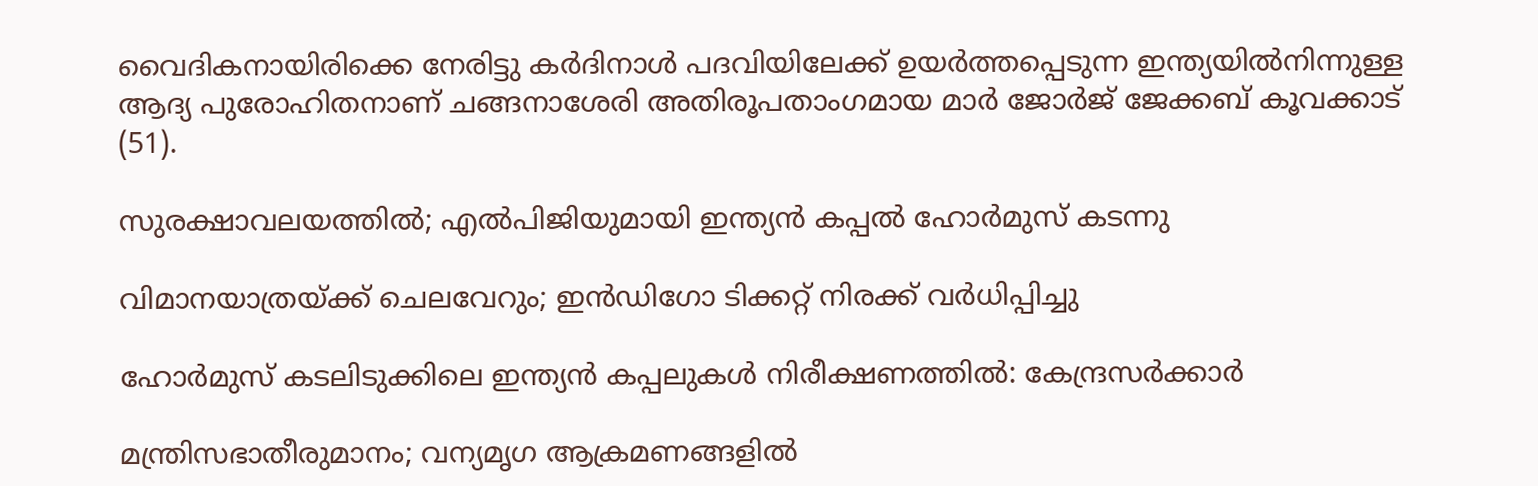വൈദികനായിരിക്കെ നേരിട്ടു കർദിനാൾ പദവിയിലേക്ക് ഉയർത്തപ്പെടുന്ന ഇന്ത്യയിൽനിന്നുള്ള ആദ്യ പുരോഹിതനാണ് ചങ്ങനാശേരി അതിരൂപതാംഗമായ മാർ ജോർജ് ജേക്കബ് കൂവക്കാട് (51).

സുരക്ഷാവലയത്തിൽ; എൽപിജിയുമായി ഇന്ത്യൻ കപ്പൽ ഹോർമുസ് കടന്നു

വിമാനയാത്രയ്ക്ക് ചെലവേറും; ഇൻഡിഗോ ടിക്കറ്റ് നിരക്ക് വർധിപ്പിച്ചു

ഹോർമുസ് കടലിടുക്കിലെ ഇന്ത്യൻ കപ്പലുകൾ നിരീക്ഷണത്തിൽ: കേന്ദ്രസർക്കാർ

മന്ത്രിസഭാതീരുമാനം; വന്യമൃഗ ആക്രമണങ്ങളിൽ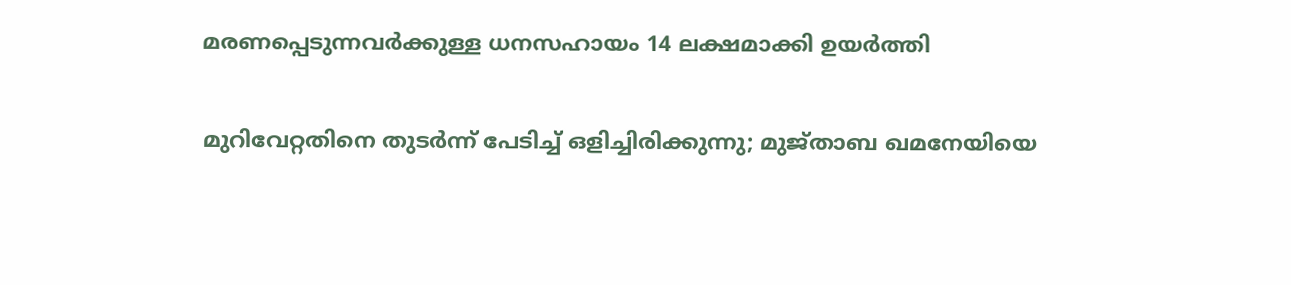മരണപ്പെടുന്നവർക്കുള്ള ധനസഹായം 14 ലക്ഷമാക്കി ഉയർത്തി

മുറിവേറ്റതിനെ തുടർന്ന് പേടിച്ച് ഒളിച്ചിരിക്കുന്നു; മുജ്താബ ഖമനേയിയെ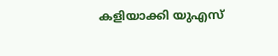കളിയാക്കി യുഎസ്